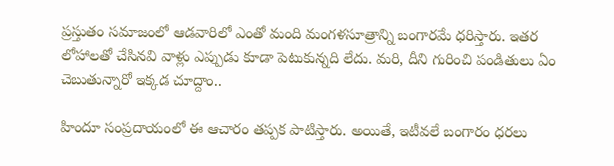ప్రస్తుతం సమాజంలో ఆడవారిలో ఎంతో మంది మంగళసూత్రాన్ని బంగారమే ధరిస్తారు. ఇతర లోహాలతో చేసినవి వాళ్లు ఎప్పుడు కూడా పెటుకున్నది లేదు. మరి, దీని గురించి పండితులు ఏం చెబుతున్నారో ఇక్కడ చూద్దాం..

హిందూ సంప్రదాయంలో ఈ ఆచారం తప్పక పాటిస్తారు. అయితే, ఇటీవలే బంగారం ధరలు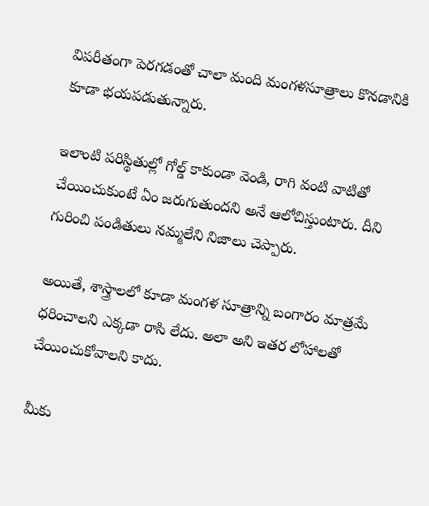విపరీతంగా పెరగడంతో చాలా మంది మంగళసూత్రాలు కొనడానికి కూడా భయపడుతున్నారు.

ఇలాంటి పరిస్థితుల్లో గోల్డ్ కాకుండా వెండి, రాగి వంటి వాటితో చేయించుకుంటే ఏం జరుగుతుందని అనే ఆలోచిస్తుంటారు. దీని గురించి పండితులు నమ్మలేని నిజాలు చెప్పారు.

అయితే, శాస్త్రాలలో కూడా మంగళ సూత్రాన్ని బంగారం మాత్రమే ధరించాలని ఎక్కడా రాసి లేదు. అలా అని ఇతర లోహాలతో చేయించుకోవాలని కాదు.

మీకు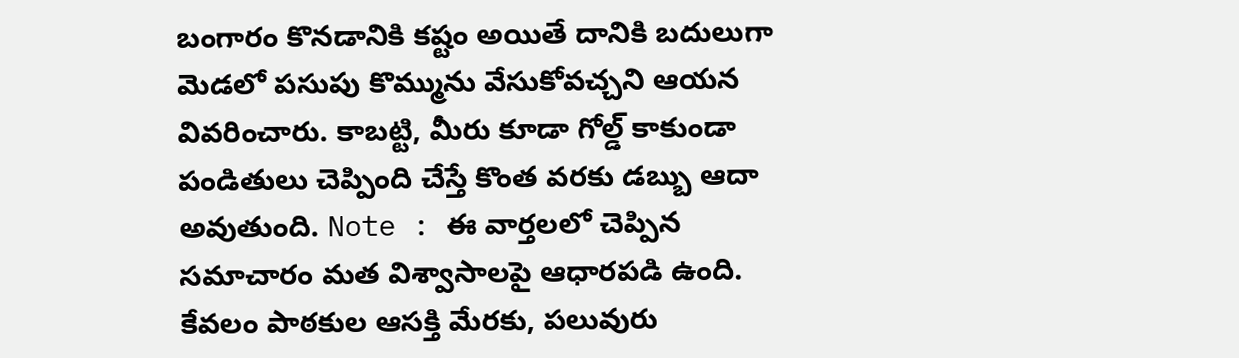బంగారం కొనడానికి కష్టం అయితే దానికి బదులుగా మెడలో పసుపు కొమ్మును వేసుకోవచ్చని ఆయన వివరించారు. కాబట్టి, మీరు కూడా గోల్డ్ కాకుండా పండితులు చెప్పింది చేస్తే కొంత వరకు డబ్బు ఆదా అవుతుంది. Note : ఈ వార్తలలో చెప్పిన సమాచారం మత విశ్వాసాలపై ఆధారపడి ఉంది. కేవలం పాఠకుల ఆసక్తి మేరకు, పలువురు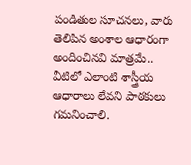పండితుల సూచనలు, వారు తెలిపిన అంశాల ఆధారంగా అందించినవి మాత్రమే.. వీటిలో ఎలాంటి శాస్త్రీయ ఆధారాలు లేవని పాఠకులు గమనించాలి.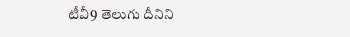టీవీ9 తెలుగు దీనిని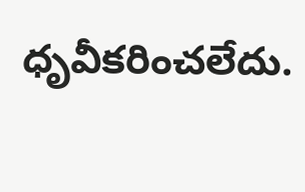ధృవీకరించలేదు.